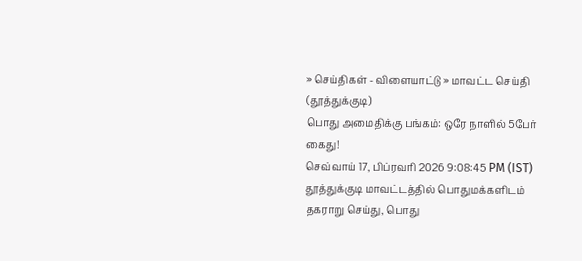» செய்திகள் - விளையாட்டு » மாவட்ட செய்தி (தூத்துக்குடி)
பொது அமைதிக்கு பங்கம்: ஒரே நாளில் 5பேர் கைது!
செவ்வாய் 17, பிப்ரவரி 2026 9:08:45 PM (IST)
தூத்துக்குடி மாவட்டத்தில் பொதுமக்களிடம் தகராறு செய்து, பொது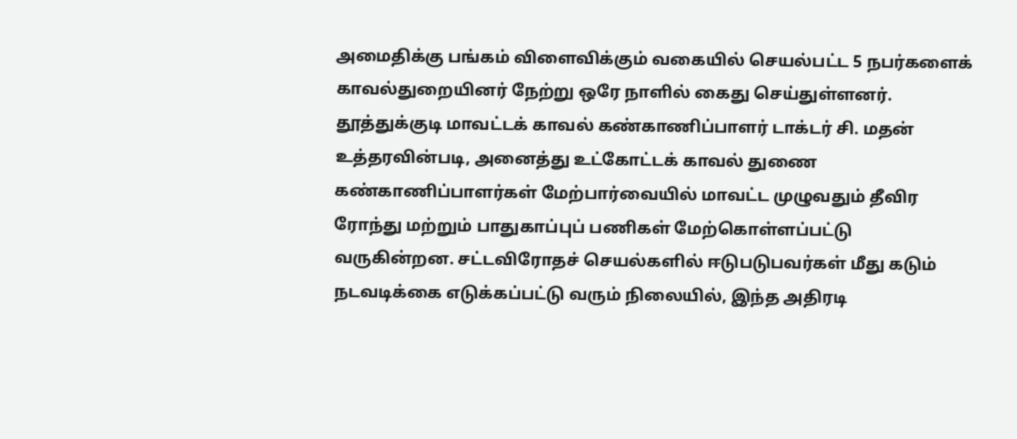அமைதிக்கு பங்கம் விளைவிக்கும் வகையில் செயல்பட்ட 5 நபர்களைக் காவல்துறையினர் நேற்று ஒரே நாளில் கைது செய்துள்ளனர்.
தூத்துக்குடி மாவட்டக் காவல் கண்காணிப்பாளர் டாக்டர் சி. மதன் உத்தரவின்படி, அனைத்து உட்கோட்டக் காவல் துணை கண்காணிப்பாளர்கள் மேற்பார்வையில் மாவட்ட முழுவதும் தீவிர ரோந்து மற்றும் பாதுகாப்புப் பணிகள் மேற்கொள்ளப்பட்டு வருகின்றன. சட்டவிரோதச் செயல்களில் ஈடுபடுபவர்கள் மீது கடும் நடவடிக்கை எடுக்கப்பட்டு வரும் நிலையில், இந்த அதிரடி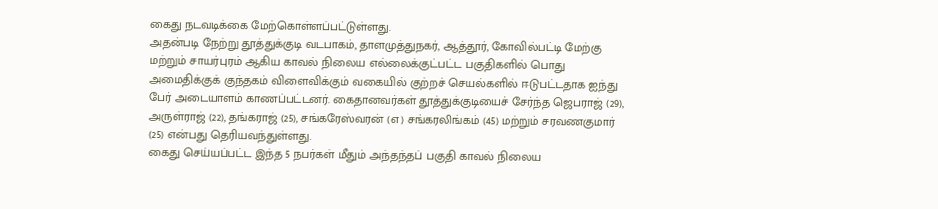கைது நடவடிக்கை மேற்கொள்ளப்பட்டுள்ளது.
அதன்படி நேற்று தூத்துக்குடி வடபாகம், தாளமுத்துநகர், ஆத்தூர், கோவில்பட்டி மேற்கு மற்றும் சாயர்புரம் ஆகிய காவல் நிலைய எல்லைக்குட்பட்ட பகுதிகளில் பொது அமைதிக்குக் குந்தகம் விளைவிக்கும் வகையில் குற்றச் செயல்களில் ஈடுபட்டதாக ஐந்து பேர் அடையாளம் காணப்பட்டனர். கைதானவர்கள் தூத்துக்குடியைச் சேர்ந்த ஜெபராஜ் (29), அருள்ராஜ் (22), தங்கராஜ் (25), சங்கரேஸ்வரன் (எ) சங்கரலிங்கம் (45) மற்றும் சரவணகுமார் (25) என்பது தெரியவந்துள்ளது.
கைது செய்யப்பட்ட இந்த 5 நபர்கள் மீதும் அந்தந்தப் பகுதி காவல் நிலைய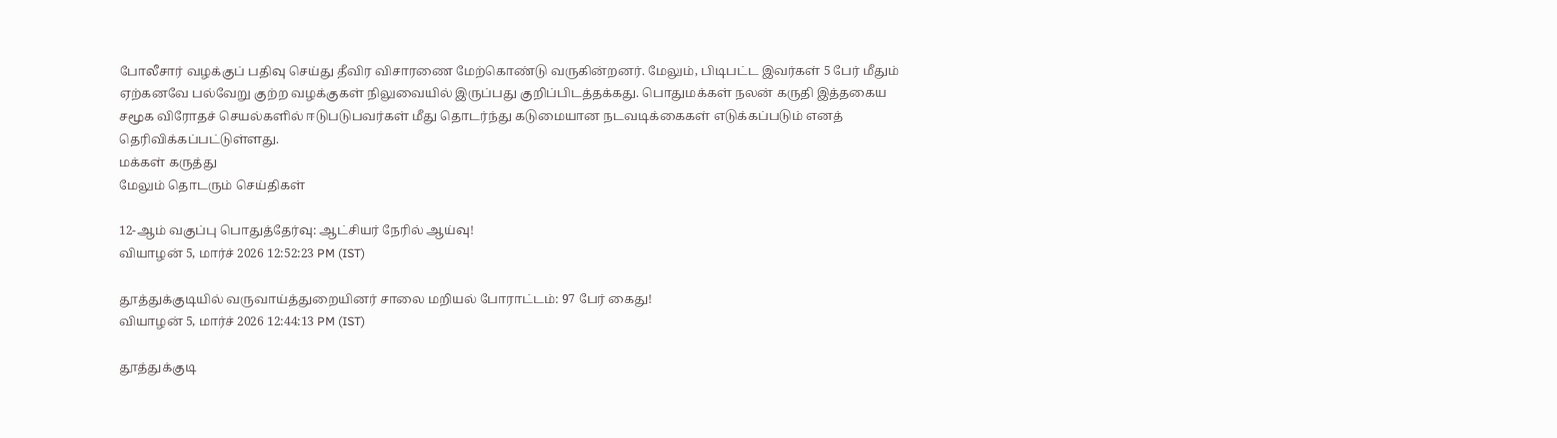போலீசார் வழக்குப் பதிவு செய்து தீவிர விசாரணை மேற்கொண்டு வருகின்றனர். மேலும், பிடிபட்ட இவர்கள் 5 பேர் மீதும் ஏற்கனவே பல்வேறு குற்ற வழக்குகள் நிலுவையில் இருப்பது குறிப்பிடத்தக்கது. பொதுமக்கள் நலன் கருதி இத்தகைய சமூக விரோதச் செயல்களில் ஈடுபடுபவர்கள் மீது தொடர்ந்து கடுமையான நடவடிக்கைகள் எடுக்கப்படும் எனத் தெரிவிக்கப்பட்டுள்ளது.
மக்கள் கருத்து
மேலும் தொடரும் செய்திகள்

12-ஆம் வகுப்பு பொதுத்தேர்வு: ஆட்சியர் நேரில் ஆய்வு!
வியாழன் 5, மார்ச் 2026 12:52:23 PM (IST)

தூத்துக்குடியில் வருவாய்த்துறையினர் சாலை மறியல் போராட்டம்: 97 பேர் கைது!
வியாழன் 5, மார்ச் 2026 12:44:13 PM (IST)

தூத்துக்குடி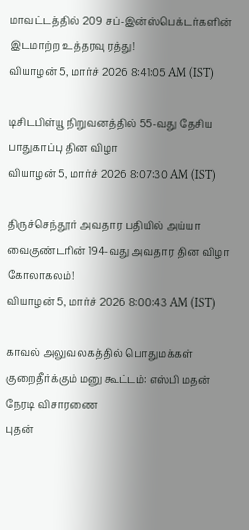மாவட்டத்தில் 209 சப்-இன்ஸ்பெக்டர்களின் இடமாற்ற உத்தரவு ரத்து!
வியாழன் 5, மார்ச் 2026 8:41:05 AM (IST)

டிசிடபிள்யூ நிறுவனத்தில் 55-வது தேசிய பாதுகாப்பு தின விழா
வியாழன் 5, மார்ச் 2026 8:07:30 AM (IST)

திருச்செந்தூர் அவதார பதியில் அய்யா வைகுண்டரின் 194-வது அவதார தின விழா கோலாகலம்!
வியாழன் 5, மார்ச் 2026 8:00:43 AM (IST)

காவல் அலுவலகத்தில் பொதுமக்கள் குறைதீர்க்கும் மனு கூட்டம்: எஸ்பி மதன் நேரடி விசாரணை
புதன்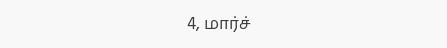4, மார்ச்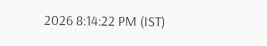2026 8:14:22 PM (IST)